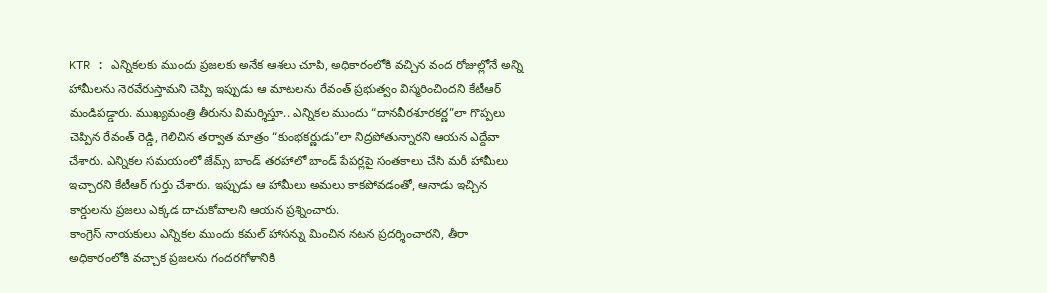KTR : ఎన్నికలకు ముందు ప్రజలకు అనేక ఆశలు చూపి, అధికారంలోకి వచ్చిన వంద రోజుల్లోనే అన్ని హామీలను నెరవేరుస్తామని చెప్పి ఇప్పుడు ఆ మాటలను రేవంత్ ప్రభుత్వం విస్మరించిందని కేటీఆర్ మండిపడ్డారు. ముఖ్యమంత్రి తీరును విమర్శిస్తూ.. ఎన్నికల ముందు “దానవీరశూరకర్ణ”లా గొప్పలు చెప్పిన రేవంత్ రెడ్డి, గెలిచిన తర్వాత మాత్రం “కుంభకర్ణుడు”లా నిద్రపోతున్నారని ఆయన ఎద్దేవా చేశారు. ఎన్నికల సమయంలో జేమ్స్ బాండ్ తరహాలో బాండ్ పేపర్లపై సంతకాలు చేసి మరీ హామీలు ఇచ్చారని కేటీఆర్ గుర్తు చేశారు. ఇప్పుడు ఆ హామీలు అమలు కాకపోవడంతో, ఆనాడు ఇచ్చిన కార్డులను ప్రజలు ఎక్కడ దాచుకోవాలని ఆయన ప్రశ్నించారు.
కాంగ్రెస్ నాయకులు ఎన్నికల ముందు కమల్ హాసన్ను మించిన నటన ప్రదర్శించారని, తీరా అధికారంలోకి వచ్చాక ప్రజలను గందరగోళానికి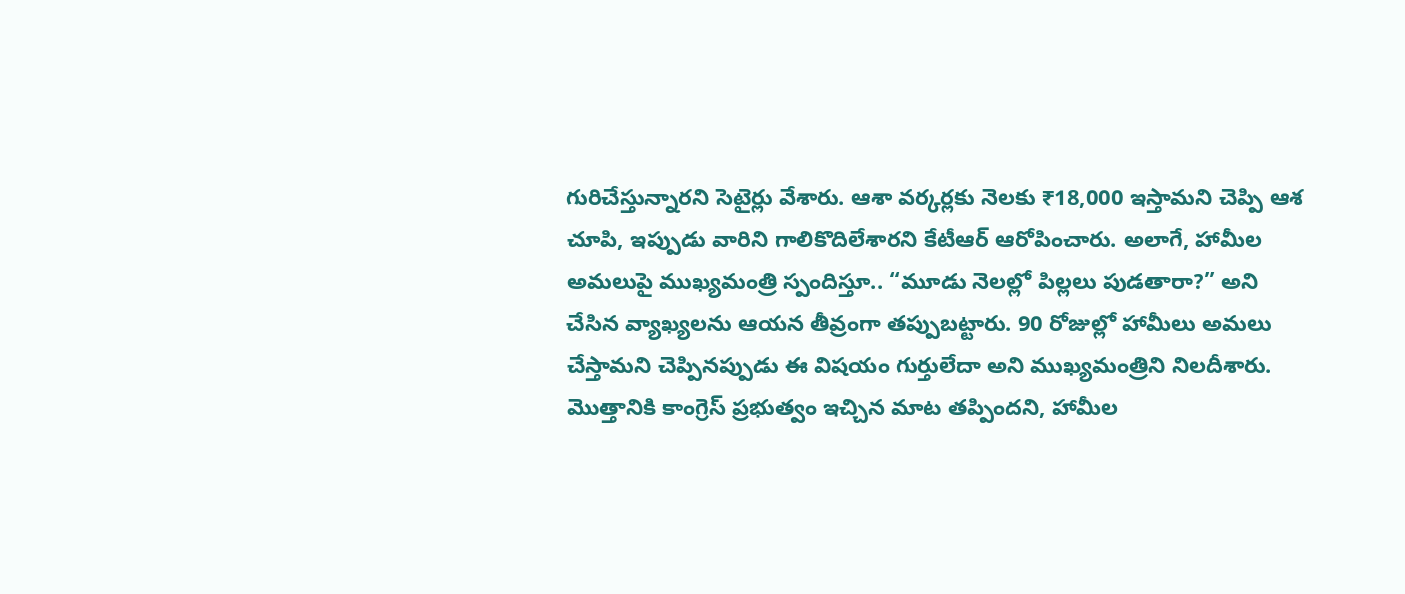గురిచేస్తున్నారని సెటైర్లు వేశారు. ఆశా వర్కర్లకు నెలకు ₹18,000 ఇస్తామని చెప్పి ఆశ చూపి, ఇప్పుడు వారిని గాలికొదిలేశారని కేటీఆర్ ఆరోపించారు. అలాగే, హామీల అమలుపై ముఖ్యమంత్రి స్పందిస్తూ.. “మూడు నెలల్లో పిల్లలు పుడతారా?” అని చేసిన వ్యాఖ్యలను ఆయన తీవ్రంగా తప్పుబట్టారు. 90 రోజుల్లో హామీలు అమలు చేస్తామని చెప్పినప్పుడు ఈ విషయం గుర్తులేదా అని ముఖ్యమంత్రిని నిలదీశారు. మొత్తానికి కాంగ్రెస్ ప్రభుత్వం ఇచ్చిన మాట తప్పిందని, హామీల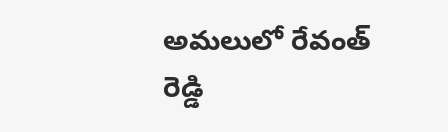అమలులో రేవంత్ రెడ్డి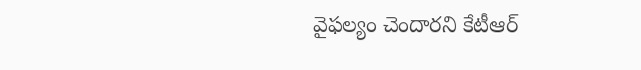వైఫల్యం చెందారని కేటీఆర్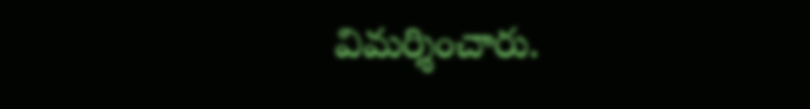విమర్శించారు.